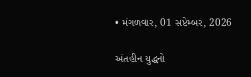• મંગળવાર, 01 સપ્ટેમ્બર, 2026

અંતહીન યુદ્ધનો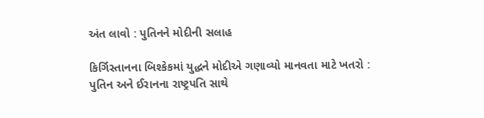અંત લાવો : પુતિનને મોદીની સલાહ

કિર્ગિસ્તાનના બિશ્કેકમાં યુદ્ધને મોદીએ ગણાવ્યો માનવતા માટે ખતરો : પુતિન અને ઈરાનના રાષ્ટ્રપતિ સાથે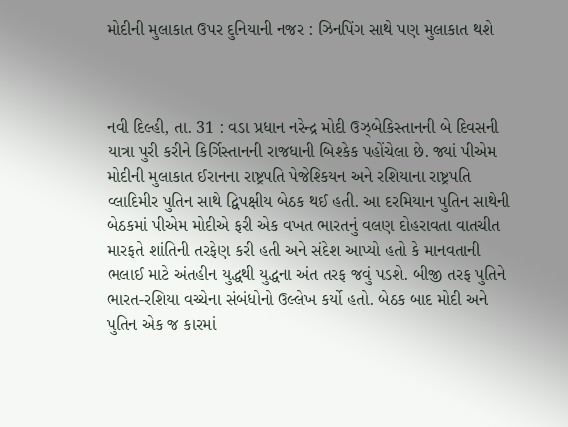મોદીની મુલાકાત ઉપર દુનિયાની નજર : ઝિનપિંગ સાથે પણ મુલાકાત થશે



નવી દિલ્હી, તા. 31 : વડા પ્રધાન નરેન્દ્ર મોદી ઉઝ્બેકિસ્તાનની બે દિવસની યાત્રા પુરી કરીને કિર્ગિસ્તાનની રાજધાની બિશ્કેક પહોંચેલા છે. જ્યાં પીએમ મોદીની મુલાકાત ઈરાનના રાષ્ટ્રપતિ પેજેશ્કિયન અને રશિયાના રાષ્ટ્રપતિ વ્લાદિમીર પુતિન સાથે દ્વિપક્ષીય બેઠક થઈ હતી. આ દરમિયાન પુતિન સાથેની બેઠકમાં પીએમ મોદીએ ફરી એક વખત ભારતનું વલણ દોહરાવતા વાતચીત મારફતે શાંતિની તરફેણ કરી હતી અને સંદેશ આપ્યો હતો કે માનવતાની ભલાઈ માટે અંતહીન યુદ્ધથી યુદ્ધના અંત તરફ જવું પડશે. બીજી તરફ પુતિને ભારત-રશિયા વચ્ચેના સંબંધોનો ઉલ્લેખ કર્યો હતો. બેઠક બાદ મોદી અને પુતિન એક જ કારમાં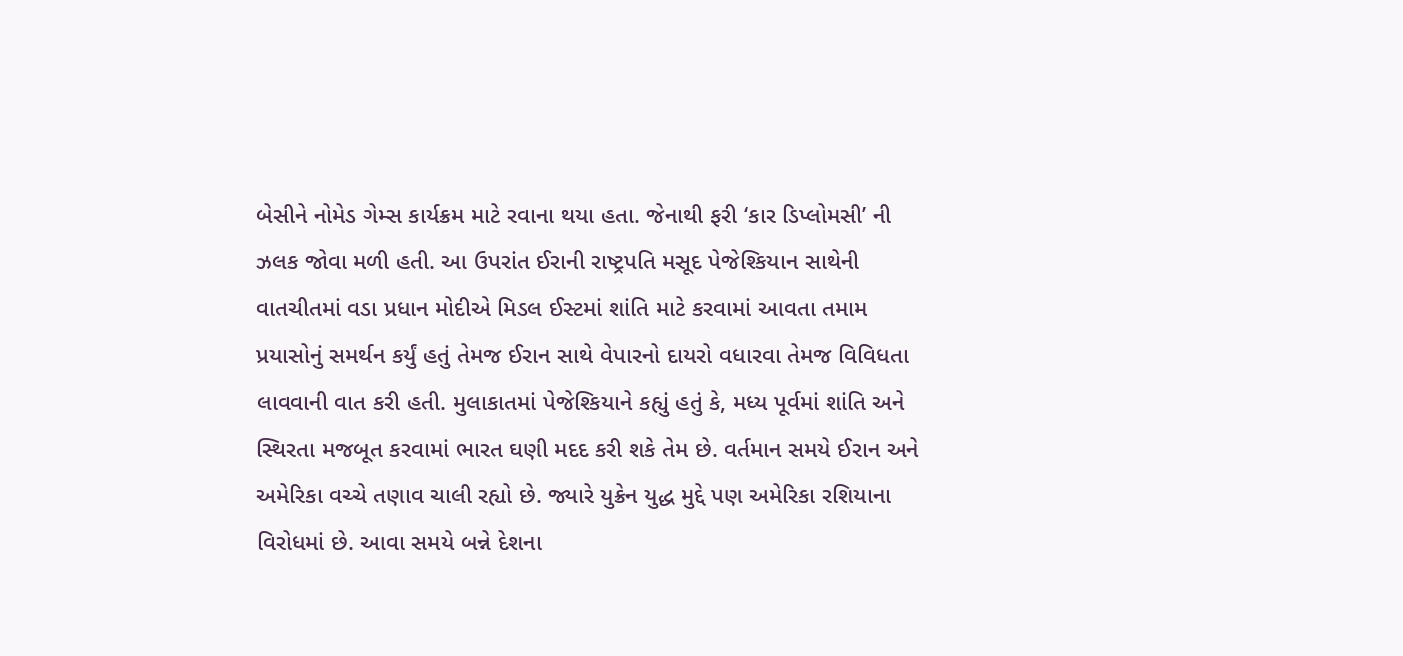બેસીને નોમેડ ગેમ્સ કાર્યક્રમ માટે રવાના થયા હતા. જેનાથી ફરી ‘કાર ડિપ્લોમસી’ ની ઝલક જોવા મળી હતી. આ ઉપરાંત ઈરાની રાષ્ટ્રપતિ મસૂદ પેજેશ્કિયાન સાથેની વાતચીતમાં વડા પ્રધાન મોદીએ મિડલ ઈસ્ટમાં શાંતિ માટે કરવામાં આવતા તમામ પ્રયાસોનું સમર્થન કર્યું હતું તેમજ ઈરાન સાથે વેપારનો દાયરો વધારવા તેમજ વિવિધતા લાવવાની વાત કરી હતી. મુલાકાતમાં પેજેશ્કિયાને કહ્યું હતું કે, મધ્ય પૂર્વમાં શાંતિ અને સ્થિરતા મજબૂત કરવામાં ભારત ઘણી મદદ કરી શકે તેમ છે. વર્તમાન સમયે ઈરાન અને અમેરિકા વચ્ચે તણાવ ચાલી રહ્યો છે. જ્યારે યુક્રેન યુદ્ધ મુદ્દે પણ અમેરિકા રશિયાના વિરોધમાં છે. આવા સમયે બન્ને દેશના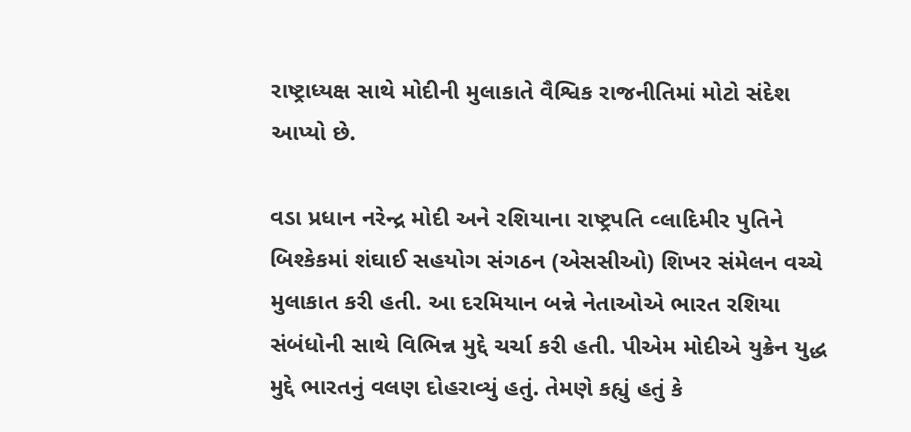રાષ્ટ્રાધ્યક્ષ સાથે મોદીની મુલાકાતે વૈશ્વિક રાજનીતિમાં મોટો સંદેશ આપ્યો છે.

વડા પ્રધાન નરેન્દ્ર મોદી અને રશિયાના રાષ્ટ્રપતિ વ્લાદિમીર પુતિને બિશ્કેકમાં શંઘાઈ સહયોગ સંગઠન (એસસીઓ) શિખર સંમેલન વચ્ચે મુલાકાત કરી હતી. આ દરમિયાન બન્ને નેતાઓએ ભારત રશિયા સંબંધોની સાથે વિભિન્ન મુદ્દે ચર્ચા કરી હતી. પીએમ મોદીએ યુક્રેન યુદ્ધ મુદ્દે ભારતનું વલણ દોહરાવ્યું હતું. તેમણે કહ્યું હતું કે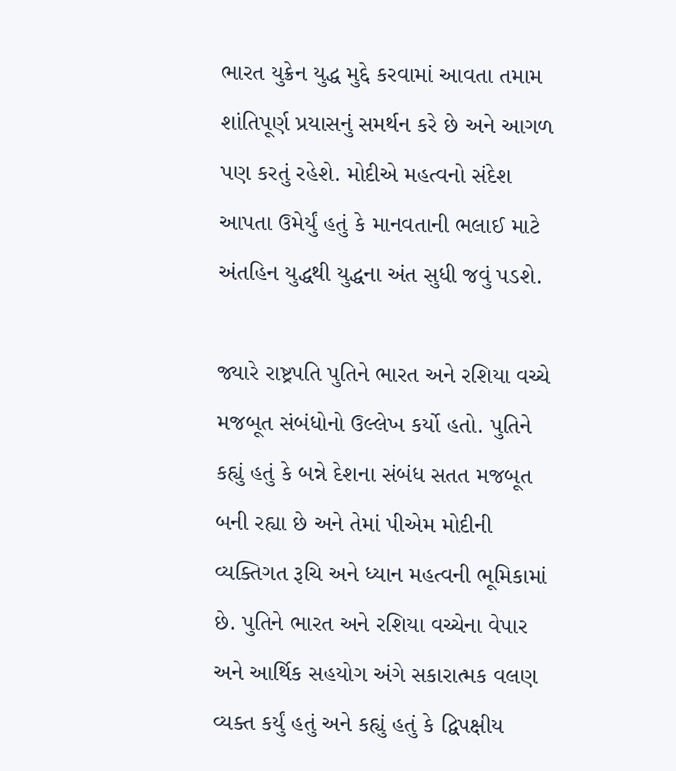ભારત યુક્રેન યુદ્ધ મુદ્દે કરવામાં આવતા તમામ શાંતિપૂર્ણ પ્રયાસનું સમર્થન કરે છે અને આગળ પણ કરતું રહેશે. મોદીએ મહત્વનો સંદેશ આપતા ઉમેર્યું હતું કે માનવતાની ભલાઈ માટે અંતહિન યુદ્ધથી યુદ્ધના અંત સુધી જવું પડશે.

જ્યારે રાષ્ટ્રપતિ પુતિને ભારત અને રશિયા વચ્ચે મજબૂત સંબંધોનો ઉલ્લેખ કર્યો હતો. પુતિને કહ્યું હતું કે બન્ને દેશના સંબંધ સતત મજબૂત બની રહ્યા છે અને તેમાં પીએમ મોદીની વ્યક્તિગત રૂચિ અને ધ્યાન મહત્વની ભૂમિકામાં છે. પુતિને ભારત અને રશિયા વચ્ચેના વેપાર અને આર્થિક સહયોગ અંગે સકારાત્મક વલણ વ્યક્ત કર્યું હતું અને કહ્યું હતું કે દ્વિપક્ષીય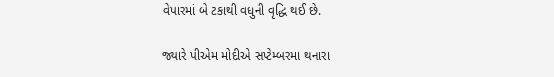વેપારમાં બે ટકાથી વધુની વૃદ્ધિ થઈ છે.

જ્યારે પીએમ મોદીએ સપ્ટેમ્બરમા થનારા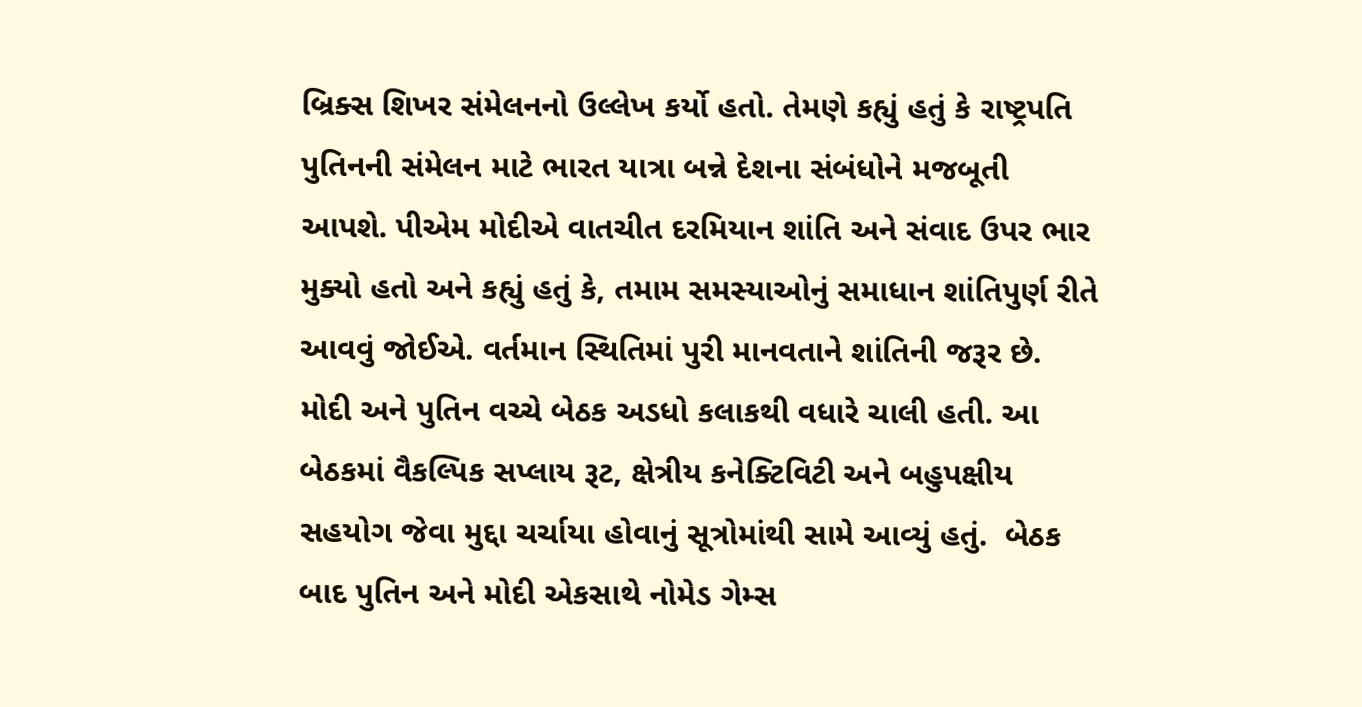બ્રિક્સ શિખર સંમેલનનો ઉલ્લેખ કર્યો હતો. તેમણે કહ્યું હતું કે રાષ્ટ્રપતિ પુતિનની સંમેલન માટે ભારત યાત્રા બન્ને દેશના સંબંધોને મજબૂતી આપશે. પીએમ મોદીએ વાતચીત દરમિયાન શાંતિ અને સંવાદ ઉપર ભાર મુક્યો હતો અને કહ્યું હતું કે, તમામ સમસ્યાઓનું સમાધાન શાંતિપુર્ણ રીતે આવવું જોઈએ. વર્તમાન સ્થિતિમાં પુરી માનવતાને શાંતિની જરૂર છે. મોદી અને પુતિન વચ્ચે બેઠક અડધો કલાકથી વધારે ચાલી હતી. આ બેઠકમાં વૈકલ્પિક સપ્લાય રૂટ, ક્ષેત્રીય કનેક્ટિવિટી અને બહુપક્ષીય સહયોગ જેવા મુદ્દા ચર્ચાયા હોવાનું સૂત્રોમાંથી સામે આવ્યું હતું.  બેઠક બાદ પુતિન અને મોદી એકસાથે નોમેડ ગેમ્સ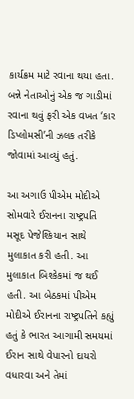કાર્યક્રમ માટે રવાના થયા હતા. બન્ને નેતાઓનું એક જ ગાડીમાં રવાના થવું ફરી એક વખત ‘કાર ડિપ્લોમસી’ની ઝલક તરીકે જોવામાં આવ્યું હતું.

આ અગાઉ પીએમ મોદીએ સોમવારે ઈરાનના રાષ્ટ્રપતિ મસૂદ પેજેશ્કિયાન સાથે મુલાકાત કરી હતી. આ મુલાકાત બિશ્કેકમાં જ થઈ હતી. આ બેઠકમાં પીએમ મોદીએ ઈરાનના રાષ્ટ્રપતિને કહ્યું હતું કે ભારત આગામી સમયમાં ઈરાન સાથે વેપારનો દાયરો વધારવા અને તેમાં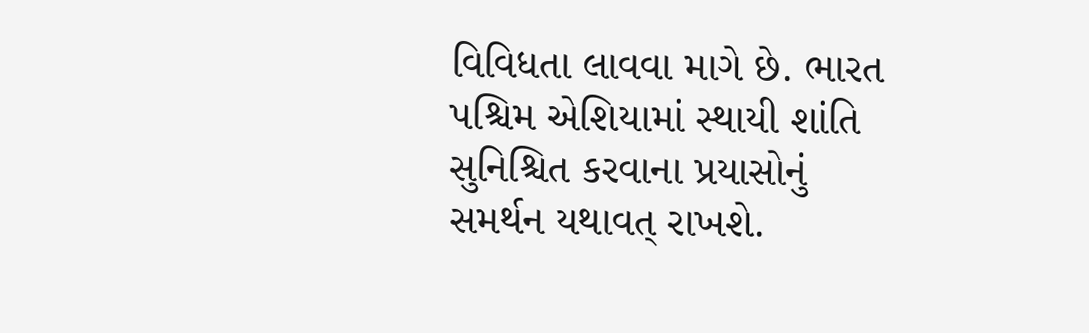વિવિધતા લાવવા માગે છે. ભારત પશ્ચિમ એશિયામાં સ્થાયી શાંતિ સુનિશ્ચિત કરવાના પ્રયાસોનું સમર્થન યથાવત્ રાખશે.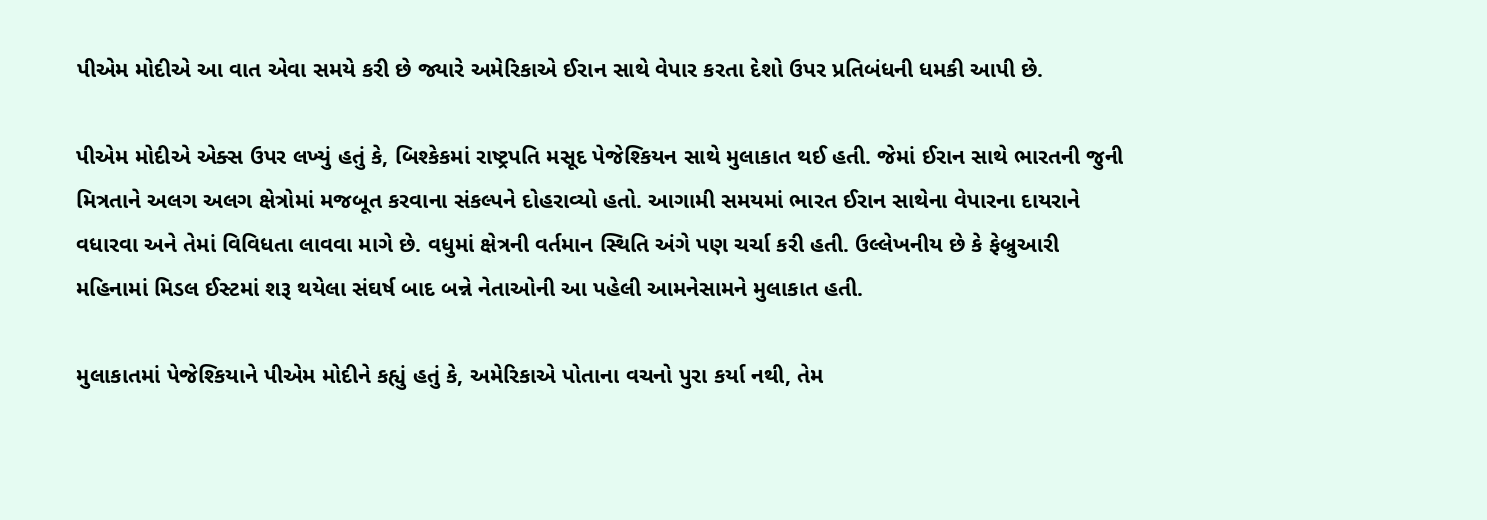પીએમ મોદીએ આ વાત એવા સમયે કરી છે જ્યારે અમેરિકાએ ઈરાન સાથે વેપાર કરતા દેશો ઉપર પ્રતિબંધની ધમકી આપી છે.

પીએમ મોદીએ એક્સ ઉપર લખ્યું હતું કે, બિશ્કેકમાં રાષ્ટ્રપતિ મસૂદ પેજેશ્કિયન સાથે મુલાકાત થઈ હતી. જેમાં ઈરાન સાથે ભારતની જુની મિત્રતાને અલગ અલગ ક્ષેત્રોમાં મજબૂત કરવાના સંકલ્પને દોહરાવ્યો હતો. આગામી સમયમાં ભારત ઈરાન સાથેના વેપારના દાયરાને વધારવા અને તેમાં વિવિધતા લાવવા માગે છે. વધુમાં ક્ષેત્રની વર્તમાન સ્થિતિ અંગે પણ ચર્ચા કરી હતી. ઉલ્લેખનીય છે કે ફેબ્રુઆરી મહિનામાં મિડલ ઈસ્ટમાં શરૂ થયેલા સંઘર્ષ બાદ બન્ને નેતાઓની આ પહેલી આમનેસામને મુલાકાત હતી.

મુલાકાતમાં પેજેશ્કિયાને પીએમ મોદીને કહ્યું હતું કે, અમેરિકાએ પોતાના વચનો પુરા કર્યા નથી, તેમ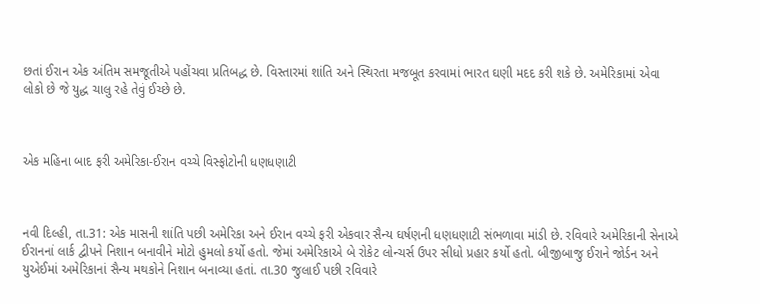છતાં ઈરાન એક અંતિમ સમજૂતીએ પહોંચવા પ્રતિબદ્ધ છે. વિસ્તારમાં શાંતિ અને સ્થિરતા મજબૂત કરવામાં ભારત ઘણી મદદ કરી શકે છે. અમેરિકામાં એવા લોકો છે જે યુદ્ધ ચાલુ રહે તેવું ઈચ્છે છે.



એક મહિના બાદ ફરી અમેરિકા-ઈરાન વચ્ચે વિસ્ફોટોની ધણધણાટી



નવી દિલ્હી, તા.31: એક માસની શાંતિ પછી અમેરિકા અને ઈરાન વચ્ચે ફરી એકવાર સૈન્ય ઘર્ષણની ધણધણાટી સંભળાવા માંડી છે. રવિવારે અમેરિકાની સેનાએ ઈરાનનાં લાર્ક દ્વીપને નિશાન બનાવીને મોટો હુમલો કર્યો હતો. જેમાં અમેરિકાએ બે રોકેટ લોન્ચર્સ ઉપર સીધો પ્રહાર કર્યો હતો. બીજીબાજુ ઈરાને જોર્ડન અને યુએઈમાં અમેરિકાનાં સૈન્ય મથકોને નિશાન બનાવ્યા હતાં. તા.30 જુલાઈ પછી રવિવારે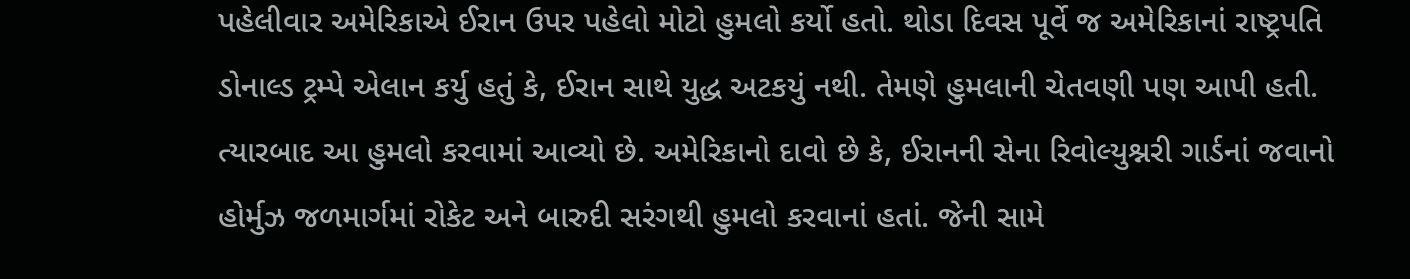પહેલીવાર અમેરિકાએ ઈરાન ઉપર પહેલો મોટો હુમલો કર્યો હતો. થોડા દિવસ પૂર્વે જ અમેરિકાનાં રાષ્ટ્રપતિ ડોનાલ્ડ ટ્રમ્પે એલાન કર્યુ હતું કે, ઈરાન સાથે યુદ્ધ અટકયું નથી. તેમણે હુમલાની ચેતવણી પણ આપી હતી. ત્યારબાદ આ હુમલો કરવામાં આવ્યો છે. અમેરિકાનો દાવો છે કે, ઈરાનની સેના રિવોલ્યુશ્નરી ગાર્ડનાં જવાનો હોર્મુઝ જળમાર્ગમાં રોકેટ અને બારુદી સરંગથી હુમલો કરવાનાં હતાં. જેની સામે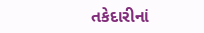તકેદારીનાં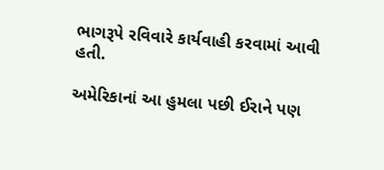ભાગરૂપે રવિવારે કાર્યવાહી કરવામાં આવી હતી.

અમેરિકાનાં આ હુમલા પછી ઈરાને પણ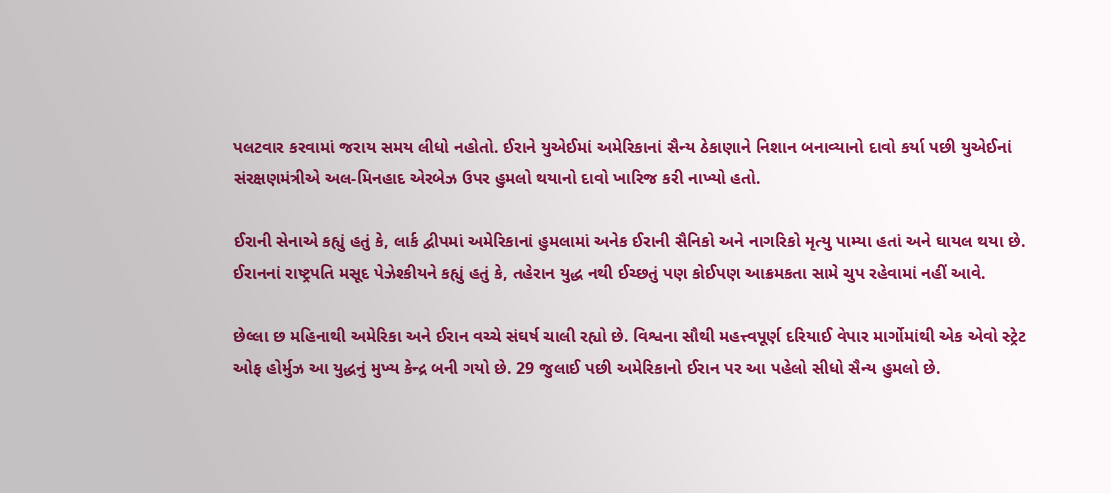પલટવાર કરવામાં જરાય સમય લીધો નહોતો. ઈરાને યુએઈમાં અમેરિકાનાં સૈન્ય ઠેકાણાને નિશાન બનાવ્યાનો દાવો કર્યા પછી યુએઈનાં સંરક્ષણમંત્રીએ અલ-મિનહાદ એરબેઝ ઉપર હુમલો થયાનો દાવો ખારિજ કરી નાખ્યો હતો.

ઈરાની સેનાએ કહ્યું હતું કે, લાર્ક દ્વીપમાં અમેરિકાનાં હુમલામાં અનેક ઈરાની સૈનિકો અને નાગરિકો મૃત્યુ પામ્યા હતાં અને ઘાયલ થયા છે. ઈરાનનાં રાષ્ટ્રપતિ મસૂદ પેઝેશ્કીયને કહ્યું હતું કે, તહેરાન યુદ્ધ નથી ઈચ્છતું પણ કોઈપણ આક્રમકતા સામે ચુપ રહેવામાં નહીં આવે.

છેલ્લા છ મહિનાથી અમેરિકા અને ઈરાન વચ્ચે સંઘર્ષ ચાલી રહ્યો છે. વિશ્વના સૌથી મહત્ત્વપૂર્ણ દરિયાઈ વેપાર માર્ગોમાંથી એક એવો સ્ટ્રેટ ઓફ હોર્મુઝ આ યુદ્ધનું મુખ્ય કેન્દ્ર બની ગયો છે. 29 જુલાઈ પછી અમેરિકાનો ઈરાન પર આ પહેલો સીધો સૈન્ય હુમલો છે.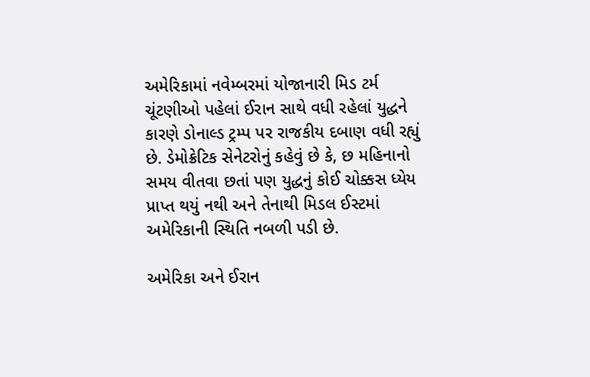અમેરિકામાં નવેમ્બરમાં યોજાનારી મિડ ટર્મ ચૂંટણીઓ પહેલાં ઈરાન સાથે વધી રહેલાં યુદ્ધને કારણે ડોનાલ્ડ ટ્રમ્પ પર રાજકીય દબાણ વધી રહ્યું છે. ડેમોક્રેટિક સેનેટરોનું કહેવું છે કે, છ મહિનાનો સમય વીતવા છતાં પણ યુદ્ધનું કોઈ ચોક્કસ ધ્યેય પ્રાપ્ત થયું નથી અને તેનાથી મિડલ ઈસ્ટમાં અમેરિકાની સ્થિતિ નબળી પડી છે.

અમેરિકા અને ઈરાન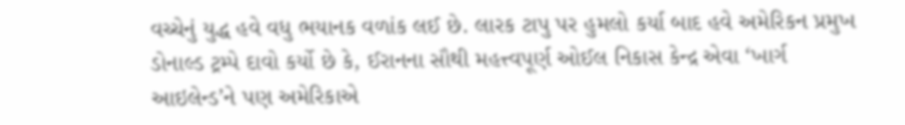વચ્ચેનું યુદ્ધ હવે વધુ ભયાનક વળાંક લઈ છે. લારક ટાપુ પર હુમલો કર્યા બાદ હવે અમેરિકન પ્રમુખ ડોનાલ્ડ ટ્રમ્પે દાવો કર્યો છે કે, ઈરાનના સૌથી મહત્ત્વપૂર્ણ ઓઈલ નિકાસ કેન્દ્ર એવા ‘ખાર્ગ આઇલેન્ડ’ને પણ અમેરિકાએ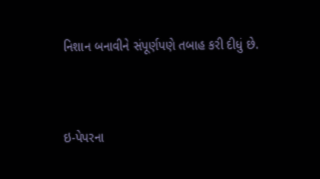નિશાન બનાવીને સંપૂર્ણપણે તબાહ કરી દીધું છે.



ઇ-પેપરના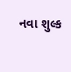નવા શુલ્ક